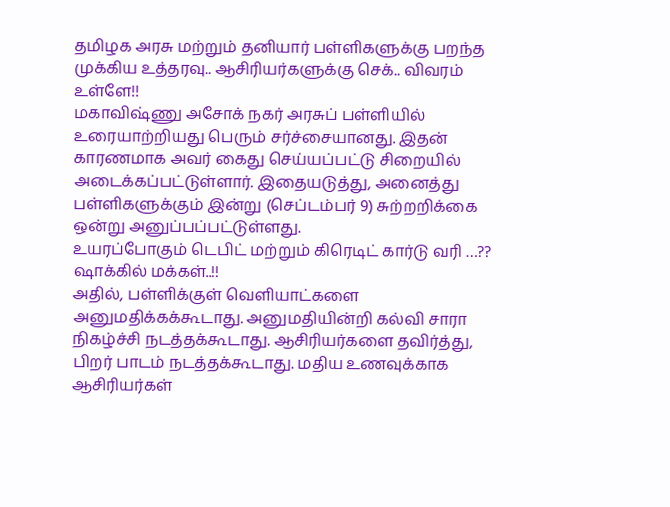தமிழக அரசு மற்றும் தனியார் பள்ளிகளுக்கு பறந்த முக்கிய உத்தரவு.. ஆசிரியர்களுக்கு செக்.. விவரம் உள்ளே!!
மகாவிஷ்ணு அசோக் நகர் அரசுப் பள்ளியில் உரையாற்றியது பெரும் சர்ச்சையானது. இதன் காரணமாக அவர் கைது செய்யப்பட்டு சிறையில் அடைக்கப்பட்டுள்ளார். இதையடுத்து, அனைத்து பள்ளிகளுக்கும் இன்று (செப்டம்பர் 9) சுற்றறிக்கை ஒன்று அனுப்பப்பட்டுள்ளது.
உயரப்போகும் டெபிட் மற்றும் கிரெடிட் கார்டு வரி …?? ஷாக்கில் மக்கள்..!!
அதில், பள்ளிக்குள் வெளியாட்களை அனுமதிக்கக்கூடாது. அனுமதியின்றி கல்வி சாரா நிகழ்ச்சி நடத்தக்கூடாது. ஆசிரியர்களை தவிர்த்து, பிறர் பாடம் நடத்தக்கூடாது. மதிய உணவுக்காக ஆசிரியர்கள்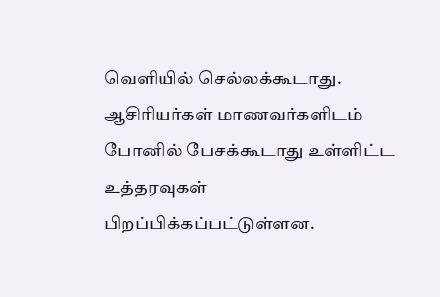வெளியில் செல்லக்கூடாது. ஆசிரியர்கள் மாணவர்களிடம் போனில் பேசக்கூடாது உள்ளிட்ட உத்தரவுகள் பிறப்பிக்கப்பட்டுள்ளன.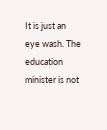It is just an eye wash. The education minister is not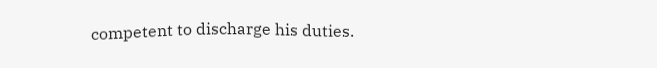competent to discharge his duties.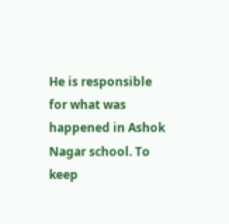He is responsible for what was happened in Ashok Nagar school. To keep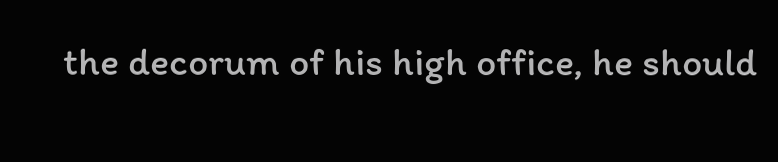the decorum of his high office, he should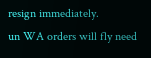resign immediately.
un WA orders will fly need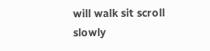will walk sit scroll slowly